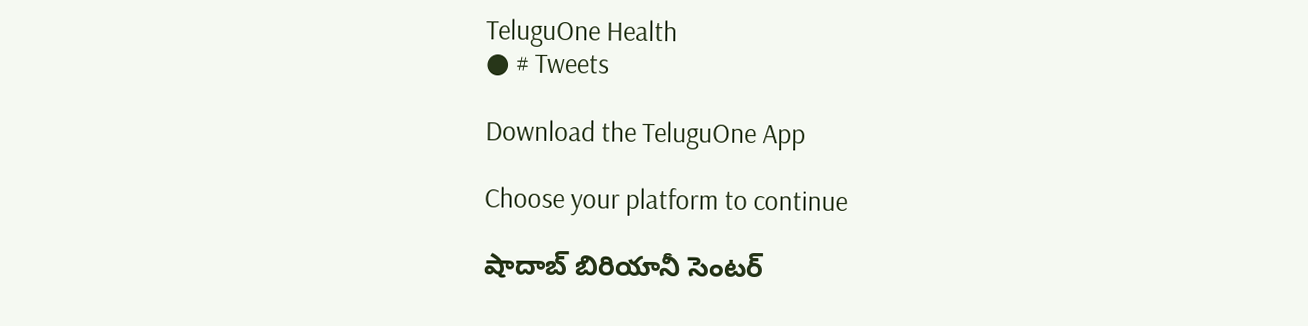TeluguOne Health
● # Tweets

Download the TeluguOne App

Choose your platform to continue

షాదాబ్ బిరియానీ సెంటర్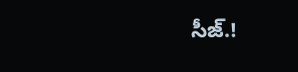సీజ్.!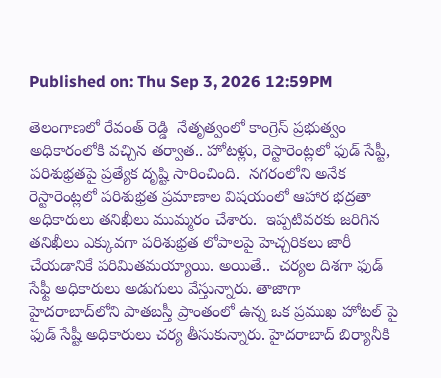Published on: Thu Sep 3, 2026 12:59PM

తెలంగాణలో రేవంత్ రెడ్డి  నేతృత్వంలో కాంగ్రెస్ ప్రభుత్వం అధికారంలోకి వచ్చిన తర్వాత.. హోటళ్లు, రెస్టారెంట్లలో ఫుడ్ సేప్టీ, పరిశుభ్రతపై ప్రత్యేక దృష్టి సారించింది.  నగరంలోని అనేక రెస్టారెంట్లలో పరిశుభ్రత ప్రమాణాల విషయంలో ఆహార భద్రతా అధికారులు తనిఖీలు ముమ్మరం చేశారు.  ఇప్పటివరకు జరిగిన తనిఖీలు ఎక్కువగా పరిశుభ్రత లోపాలపై హెచ్చరికలు జారీ చేయడానికే పరిమితమయ్యాయి. అయితే..  చర్యల దిశగా ఫుడ్ సేఫ్టీ అధికారులు అడుగులు వేస్తున్నారు. తాజాగా   హైదరాబాద్‌లోని పాతబస్తీ ప్రాంతంలో ఉన్న ఒక ప్రముఖ హోటల్ పై ఫుడ్ సేష్టీ అధికారులు చర్య తీసుకున్నారు. హైదరాబాద్ బిర్యానీకి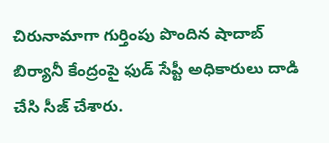చిరునామాగా గుర్తింపు పొందిన షాదాబ్ బిర్యానీ కేంద్రంపై ఫుడ్ సేప్టీ అధికారులు దాడి చేసి సీజ్ చేశారు.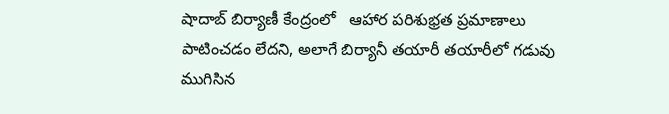షాదాబ్ బిర్యాణీ కేంద్రంలో   ఆహార పరిశుభ్రత ప్రమాణాలు పాటించడం లేదని, అలాగే బిర్యానీ తయారీ తయారీలో గడువు ముగిసిన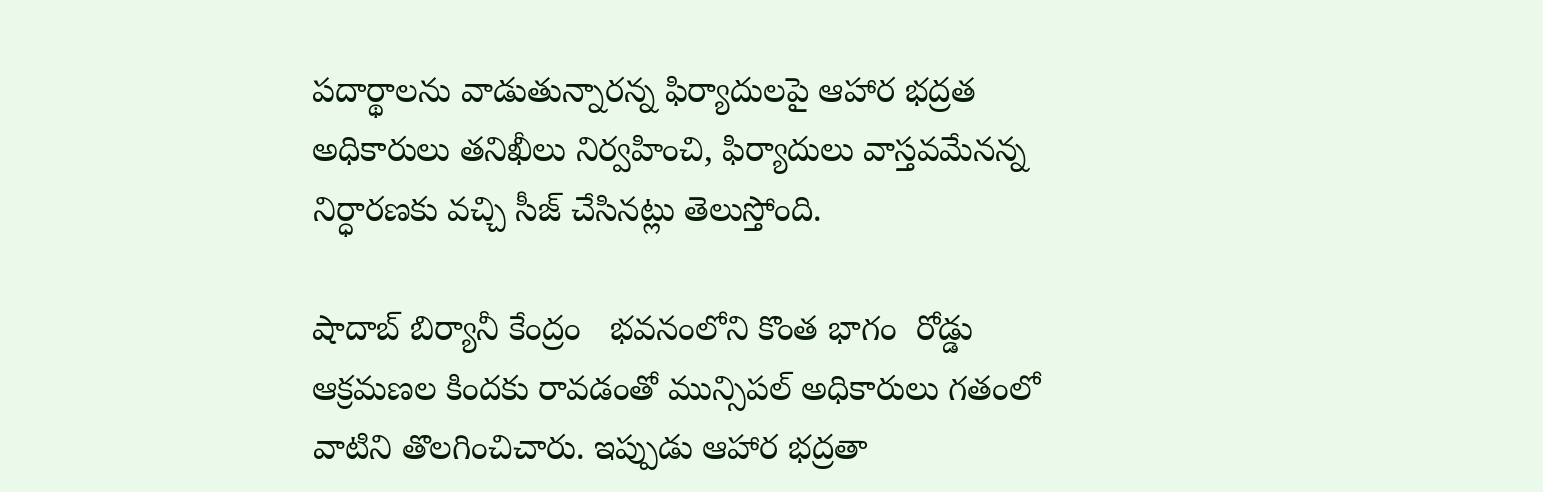పదార్థాలను వాడుతున్నారన్న ఫిర్యాదులపై ఆహార భద్రత అధికారులు తనిఖీలు నిర్వహించి, ఫిర్యాదులు వాస్తవమేనన్న నిర్ధారణకు వచ్చి సీజ్ చేసినట్లు తెలుస్తోంది.

షాదాబ్ బిర్యానీ కేంద్రం   భవనంలోని కొంత భాగం  రోడ్డు ఆక్రమణల కిందకు రావడంతో మున్సిపల్ అధికారులు గతంలో వాటిని తొలగించిచారు. ఇప్పుడు ఆహార భద్రతా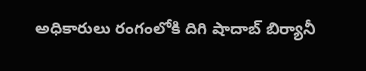అధికారులు రంగంలోకి దిగి షాదాబ్ బిర్యానీ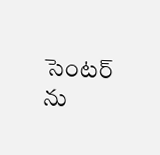సెంటర్ ను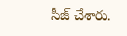సీజ్ చేశారు.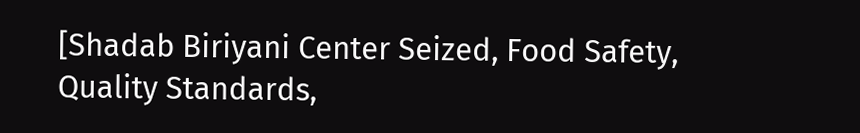[Shadab Biriyani Center Seized, Food Safety, Quality Standards,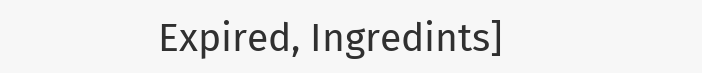Expired, Ingredints]